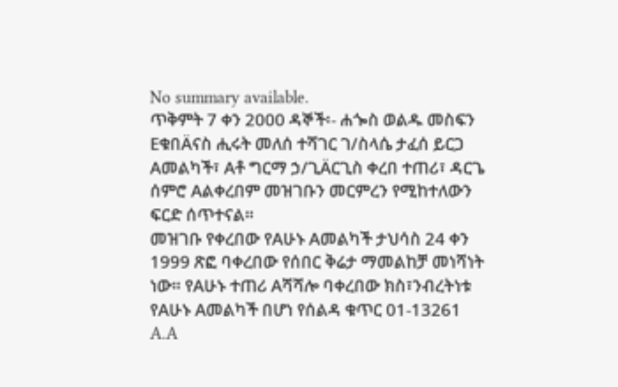No summary available.
ጥቅምት 7 ቀን 2000 ዳኞች፡- ሐጐስ ወልዱ መስፍን EቁበÄናስ ሒሩት መለሰ ተሻገር ገ/ስላሴ ታፈሰ ይርጋ Aመልካች፣ Aቶ ግርማ ኃ/ጊÄርጊስ ቀረበ ተጠሪ፣ ዳርጌ ሰምሮ Aልቀረበም መዝገቡን መርምረን የሚከተለውን ፍርድ ሰጥተናል።
መዝገቡ የቀረበው የAሁኑ Aመልካች ታህሳስ 24 ቀን 1999 ጽፎ ባቀረበው የሰበር ቅሬታ ማመልከቻ መነሻነት ነው። የAሁኑ ተጠሪ Aሻሻሎ ባቀረበው ክስ፣ንብረትነቱ የAሁኑ Aመልካች በሆነ የሰልዳ ቁጥር 01-13261 A.A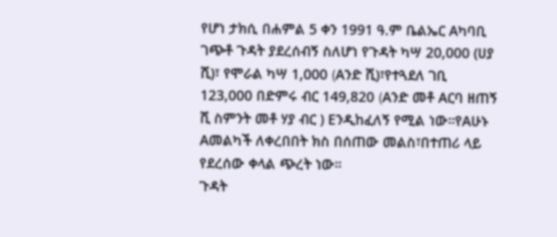የሆነ ታክሲ በሐምል 5 ቀን 1991 ዓ.ም ቤልኤር Aካባቢ ገጭቶ ጉዳት ያደረሰብኝ ስለሆነ የጉዳት ካሣ 20,000 (ሀያ ሺ)፣ የሞራል ካሣ 1,000 (Aንድ ሺ)፣የተጓደለ ገቢ 123,000 በድምሩ ብር 149,820 (Aንድ መቶ Aርባ ዘጠኝ ሺ ስምንት መቶ ሃያ ብር ) Eንዲከፈለኝ የሚል ነው።የAሁኑ Aመልካች ለቀረበበት ክስ በሰጠው መልስ፣በተጠሪ ላይ የደረሰው ቀላል ጭረት ነው።
ጉዳት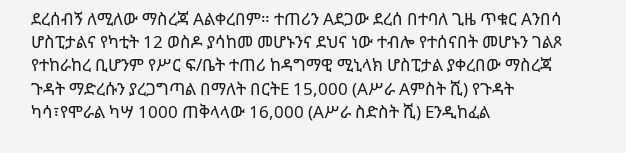ደረሰብኝ ለሚለው ማስረጃ Aልቀረበም። ተጠሪን Aደጋው ደረሰ በተባለ ጊዜ ጥቁር Aንበሳ ሆስፒታልና የካቲት 12 ወስዶ ያሳከመ መሆኑንና ደህና ነው ተብሎ የተሰናበት መሆኑን ገልጾ የተከራከረ ቢሆንም የሥር ፍ/ቤት ተጠሪ ከዳግማዊ ሚኒላክ ሆስፒታል ያቀረበው ማስረጃ ጉዳት ማድረሱን ያረጋግጣል በማለት በርትE 15,000 (Aሥራ Aምስት ሺ) የጉዳት ካሳ፣የሞራል ካሣ 1000 ጠቅላላው 16,000 (Aሥራ ስድስት ሺ) Eንዲከፈል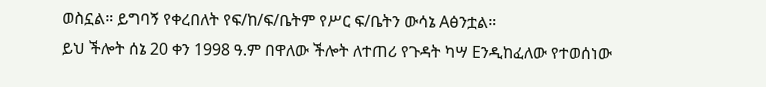ወስኗል። ይግባኝ የቀረበለት የፍ/ከ/ፍ/ቤትም የሥር ፍ/ቤትን ውሳኔ Aፅንቷል።
ይህ ችሎት ሰኔ 20 ቀን 1998 ዓ.ም በዋለው ችሎት ለተጠሪ የጉዳት ካሣ Eንዲከፈለው የተወሰነው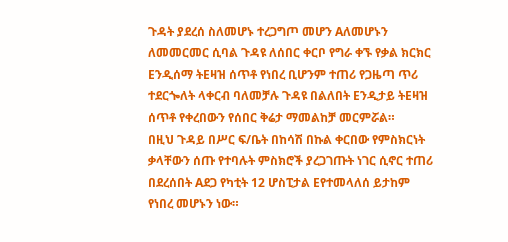ጉዳት ያደረሰ ስለመሆኑ ተረጋግጦ መሆን Aለመሆኑን ለመመርመር ሲባል ጉዳዩ ለሰበር ቀርቦ የግራ ቀኙ የቃል ክርክር Eንዲሰማ ትEዛዝ ሰጥቶ የነበረ ቢሆንም ተጠሪ የጋዜጣ ጥሪ ተደርጐለት ላቀርብ ባለመቻሉ ጉዳዩ በልለበት Eንዲታይ ትEዛዝ ሰጥቶ የቀረበውን የሰበር ቅሬታ ማመልከቻ መርምሯል።
በዚህ ጉዳይ በሥር ፍ/ቤት በከሳሽ በኩል ቀርበው የምስክርነት ቃላቸውን ሰጡ የተባሉት ምስክሮች ያረጋገጡት ነገር ሲኖር ተጠሪ በደረሰበት Aደጋ የካቲት 12 ሆስፒታል Eየተመላለሰ ይታከም የነበረ መሆኑን ነው።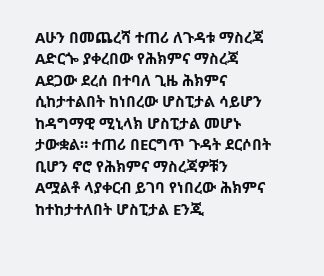Aሁን በመጨረሻ ተጠሪ ለጉዳቱ ማስረጃ Aድርጐ ያቀረበው የሕክምና ማስረጃ Aደጋው ደረሰ በተባለ ጊዜ ሕክምና ሲከታተልበት ከነበረው ሆስፒታል ሳይሆን ከዳግማዊ ሚኒላክ ሆስፒታል መሆኑ ታውቋል። ተጠሪ በEርግጥ ጉዳት ደርሶበት ቢሆን ኖሮ የሕክምና ማስረጃዎቹን Aሟልቶ ላያቀርብ ይገባ የነበረው ሕክምና ከተከታተለበት ሆስፒታል Eንጂ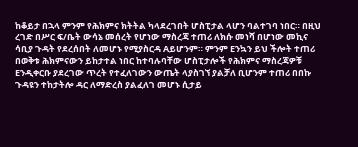ከቆይታ በኋላ ምንም የሕክምና ክትትል ካላደረገበት ሆስፒታል ላሆን ባልተገባ ነበር። በዚህ ረገድ በሥር ፍ/ቤት ውሳኔ መሰረት የሆነው ማስረጃ ተጠሪ ለክሱ መነሻ በሆነው መኪና ሳቢያ ጉዳት የደረሰበት ለመሆኑ የሚያስርዳ Aይሆንም። ምንም Eንኳን ይህ ችሎት ተጠሪ በወቅቱ ሕክምናውን ይከታተል ነበር ከተባሉባቸው ሆስፒታሎች የሕክምና ማስረጃዎቹ Eንዲቀርቡ ያደረገው ጥረት የተፈለገውን ውጤት ላያስገኘ ያልቻለ ቢሆንም ተጠሪ በበኩ ጉዳዩን ተከታትሎ ዳር ለማድረስ ያልፈለገ መሆኑ ሲታይ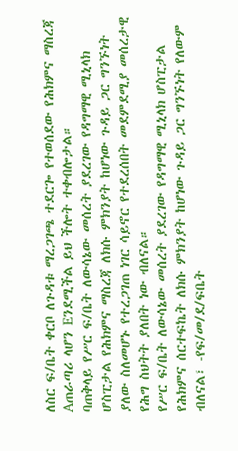ለስር ፍ/ቤት ቀርቦ ለጉዳቱ ማረጋገጫ ተደርጐ የተወሰደው የሕክምና ማስረጃ Aጠራጣሪ ላሆን Eንደሚችል ይህ ችሎት ተቀብሎታል።
ባጠቅላይ የሥር ፍ/ቤት ለውሳኔው መሰረት ያደረገው የዳግማዊ ሚኒላክ ሆስፒታል የሕክምና ማስረጃ ለክሱ ምክንያት ከሆነው ጉዳይ ጋር ግንኙነት ያለው ስለመሆኑ የተረጋገጠ ነገር ሳይኖር የተደረሰበት መደምደሚያ መሰረታዊ የሕግ ስህትት ያለበት ነው ብለናል።
የሥር ፍ/ቤት ለውሳኔው መሰረት ያደረገው የዳግማዊ ሚኒላክ ሆስፒታል የሕክምና ሰርተፍኬት ለክሱ ምክንያት ከሆነው ጉዳይ ጋር ግንኙነት የለውም ብለናል፣ -የፍ/መ/ደ/ፍቤት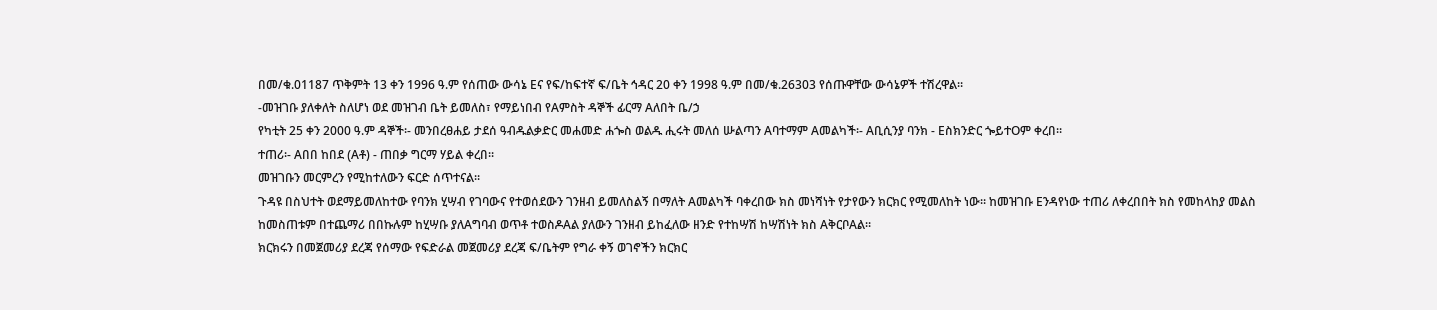በመ/ቁ.01187 ጥቅምት 13 ቀን 1996 ዓ.ም የሰጠው ውሳኔ Eና የፍ/ከፍተኛ ፍ/ቤት ኅዳር 20 ቀን 1998 ዓ.ም በመ/ቁ.26303 የሰጡዋቸው ውሳኔዎች ተሽረዋል።
-መዝገቡ ያለቀለት ስለሆነ ወደ መዝገብ ቤት ይመለስ፣ የማይነበብ የAምስት ዳኞች ፊርማ Aለበት ቤ/ኃ
የካቲት 25 ቀን 2000 ዓ.ም ዳኞች፡- መንበረፀሐይ ታደሰ ዓብዱልቃድር መሐመድ ሐጐስ ወልዱ ሒሩት መለሰ ሡልጣን Aባተማም Aመልካች፡- Aቢሲንያ ባንክ - Eስክንድር ጐይተOም ቀረበ።
ተጠሪ፡- Aበበ ከበደ (Aቶ) - ጠበቃ ግርማ ሃይል ቀረበ።
መዝገቡን መርምረን የሚከተለውን ፍርድ ሰጥተናል።
ጉዳዩ በስህተት ወደማይመለከተው የባንክ ሂሣብ የገባውና የተወሰደውን ገንዘብ ይመለስልኝ በማለት Aመልካች ባቀረበው ክስ መነሻነት የታየውን ክርክር የሚመለከት ነው። ከመዝገቡ Eንዳየነው ተጠሪ ለቀረበበት ክስ የመከላከያ መልስ ከመስጠቱም በተጨማሪ በበኩሉም ከሂሣቡ ያለAግባብ ወጥቶ ተወስዶAል ያለውን ገንዘብ ይከፈለው ዘንድ የተከሣሽ ከሣሽነት ክስ AቅርቦAል።
ክርክሩን በመጀመሪያ ደረጃ የሰማው የፍድራል መጀመሪያ ደረጃ ፍ/ቤትም የግራ ቀኝ ወገኖችን ክርክር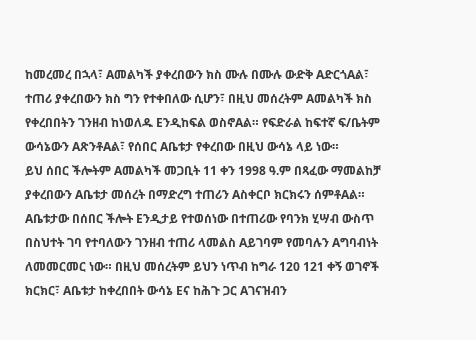ከመረመረ በኋላ፣ Aመልካች ያቀረበውን ክስ ሙሉ በሙሉ ውድቅ AድርጎAል፣ ተጠሪ ያቀረበውን ክስ ግን የተቀበለው ሲሆን፣ በዚህ መሰረትም Aመልካች ክስ የቀረበበትን ገንዘብ ከነወለዱ Eንዲከፍል ወስኖAል። የፍድራል ከፍተኛ ፍ/ቤትም ውሳኔውን AጽንቶAል፣ የሰበር Aቤቱታ የቀረበው በዚህ ውሳኔ ላይ ነው።
ይህ ሰበር ችሎትም Aመልካች መጋቢት 11 ቀን 1998 ዓ.ም በጻፈው ማመልከቻ ያቀረበውን Aቤቱታ መሰረት በማድረግ ተጠሪን Aስቀርቦ ክርክሩን ሰምቶAል። Aቤቱታው በሰበር ችሎት Eንዲታይ የተወሰነው በተጠሪው የባንክ ሂሣብ ውስጥ በስህተት ገባ የተባለውን ገንዘብ ተጠሪ ላመልስ Aይገባም የመባሉን Aግባብነት ለመመርመር ነው። በዚህ መሰረትም ይህን ነጥብ ከግራ 120 121 ቀኝ ወገኖች ክርክር፣ Aቤቱታ ከቀረበበት ውሳኔ Eና ከሕጉ ጋር Aገናዝብን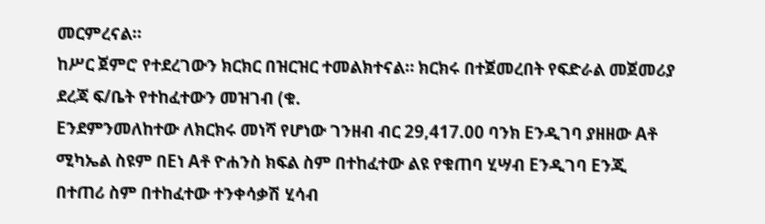መርምረናል።
ከሥር ጀምሮ የተደረገውን ክርክር በዝርዝር ተመልክተናል። ክርክሩ በተጀመረበት የፍድራል መጀመሪያ ደረጃ ፍ/ቤት የተከፈተውን መዝገብ (ቁ.
Eንደምንመለከተው ለክርክሩ መነሻ የሆነው ገንዘብ ብር 29,417.00 ባንክ Eንዲገባ ያዘዘው Aቶ ሚካኤል ስዩም በEነ Aቶ ዮሐንስ ክፍል ስም በተከፈተው ልዩ የቁጠባ ሂሣብ Eንዲገባ Eንጂ በተጠሪ ስም በተከፈተው ተንቀሳቃሽ ሂሳብ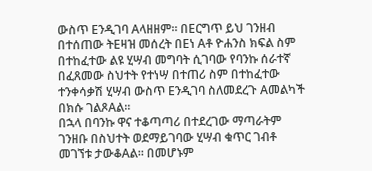ውስጥ Eንዲገባ Aላዘዘም። በEርግጥ ይህ ገንዘብ በተሰጠው ትEዛዝ መሰረት በEነ Aቶ ዮሐንስ ክፍል ስም በተከፈተው ልዩ ሂሣብ መግባት ሲገባው የባንኩ ሰራተኛ በፈጸመው ስህተት የተነሣ በተጠሪ ስም በተከፈተው ተንቀሳቃሽ ሂሣብ ውስጥ Eንዲገባ ስለመደረጉ Aመልካች በክሱ ገልጾAል።
በኋላ በባንኩ ዋና ተቆጣጣሪ በተደረገው ማጣራትም ገንዘቡ በስህተት ወደማይገባው ሂሣብ ቁጥር ገብቶ መገኘቱ ታውቆAል። በመሆኑም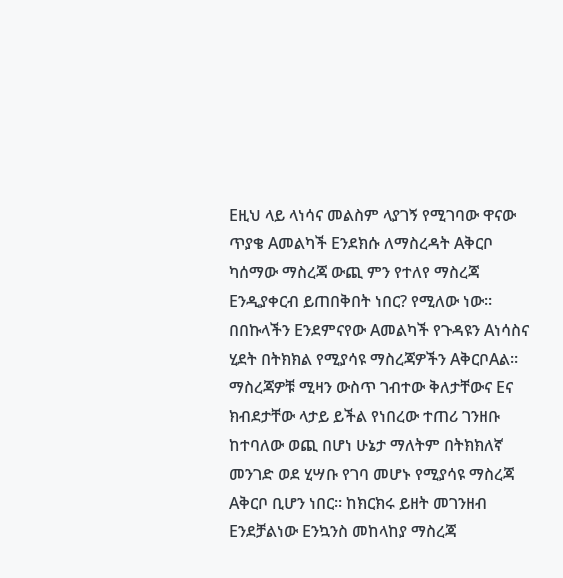Eዚህ ላይ ላነሳና መልስም ላያገኝ የሚገባው ዋናው ጥያቄ Aመልካች Eንደክሱ ለማስረዳት Aቅርቦ ካሰማው ማስረጃ ውጪ ምን የተለየ ማስረጃ Eንዲያቀርብ ይጠበቅበት ነበር? የሚለው ነው። በበኩላችን Eንደምናየው Aመልካች የጉዳዩን Aነሳስና ሂደት በትክክል የሚያሳዩ ማስረጃዎችን AቅርቦAል። ማስረጃዎቹ ሚዛን ውስጥ ገብተው ቅለታቸውና Eና ክብደታቸው ላታይ ይችል የነበረው ተጠሪ ገንዘቡ ከተባለው ወጪ በሆነ ሁኔታ ማለትም በትክክለኛ መንገድ ወደ ሂሣቡ የገባ መሆኑ የሚያሳዩ ማስረጃ Aቅርቦ ቢሆን ነበር። ከክርክሩ ይዘት መገንዘብ Eንደቻልነው Eንኳንስ መከላከያ ማስረጃ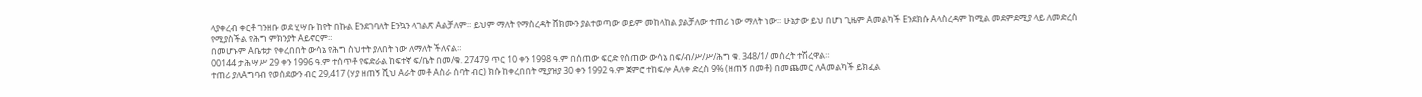ላያቀረብ ቀርቶ ገንዘቡ ወደ ሂሣቡ ከየት በኩል Eንደገባለት Eንኳን ላገልጽ Aልቻለም። ይህም ማለት የማስረዳት ሸክሙን ያልተወጣው ወይም መከላከል ያልቻለው ተጠሪ ነው ማለት ነው። ሁኔታው ይህ በሆነ ጊዜም Aመልካች Eንደክሱ Aላስረዳም ከሚል መደምደሚያ ላይ ለመድረስ የሚያስችል የሕግ ምክንያት Aይኖርም።
በመሆኑም Aቤቱታ የቀረበበት ውሳኔ የሕግ ስህተት ያለበት ነው ለማለት ችለናል።
00144 ታሕሣሥ 29 ቀን 1996 ዓ.ም ተሰጥቶ የፍድራል ከፍተኛ ፍ/ቤት በመ/ቁ. 27479 ጥር 10 ቀን 1998 ዓ.ም በሰጠው ፍርድ የሰጠው ውሳኔ በፍ/ብ/ሥ/ሥ/ሕግ ቁ. 348/1/ መሰረት ተሽረዋል።
ተጠሪ ያለAግባብ የወሰደውን ብር 29,417 (ሃያ ዘጠኝ ሺህ Aራት መቶ Aስራ ሰባት ብር) ክሱ ከቀረበበት ሚያዝያ 30 ቀን 1992 ዓ.ም ጀምሮ ተከፍሎ Aለቀ ድረስ 9% (ዘጠኝ በመቶ) በመጨመር ለAመልካች ይክፈል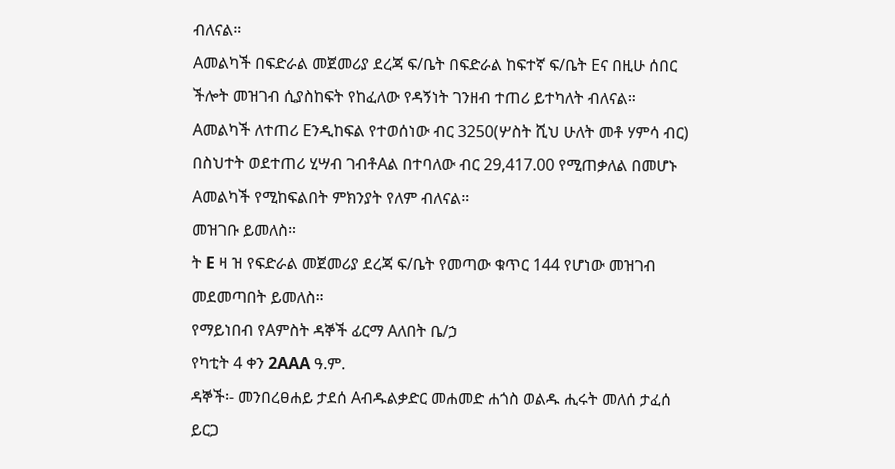ብለናል።
Aመልካች በፍድራል መጀመሪያ ደረጃ ፍ/ቤት በፍድራል ከፍተኛ ፍ/ቤት Eና በዚሁ ሰበር ችሎት መዝገብ ሲያስከፍት የከፈለው የዳኝነት ገንዘብ ተጠሪ ይተካለት ብለናል።
Aመልካች ለተጠሪ Eንዲከፍል የተወሰነው ብር 3250(ሦስት ሺህ ሁለት መቶ ሃምሳ ብር) በስህተት ወደተጠሪ ሂሣብ ገብቶAል በተባለው ብር 29,417.00 የሚጠቃለል በመሆኑ Aመልካች የሚከፍልበት ምክንያት የለም ብለናል።
መዝገቡ ይመለስ።
ት E ዛ ዝ የፍድራል መጀመሪያ ደረጃ ፍ/ቤት የመጣው ቁጥር 144 የሆነው መዝገብ መደመጣበት ይመለስ።
የማይነበብ የAምስት ዳኞች ፊርማ Aለበት ቤ/ኃ
የካቲት 4 ቀን 2AAA ዓ.ም.
ዳኞች፡- መንበረፀሐይ ታደሰ Aብዱልቃድር መሐመድ ሐጎስ ወልዱ ሒሩት መለሰ ታፈሰ ይርጋ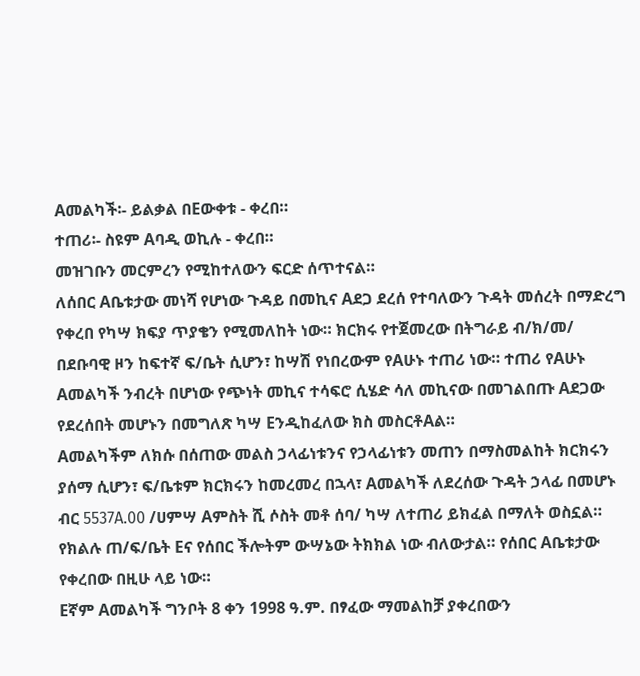Aመልካች፡- ይልቃል በEውቀቱ - ቀረበ።
ተጠሪ፡- ስዩም Aባዲ ወኪሉ - ቀረበ።
መዝገቡን መርምረን የሚከተለውን ፍርድ ሰጥተናል።
ለሰበር Aቤቱታው መነሻ የሆነው ጉዳይ በመኪና Aደጋ ደረሰ የተባለውን ጉዳት መሰረት በማድረግ የቀረበ የካሣ ክፍያ ጥያቄን የሚመለከት ነው። ክርክሩ የተጀመረው በትግራይ ብ/ክ/መ/ በደቡባዊ ዞን ከፍተኛ ፍ/ቤት ሲሆን፣ ከሣሽ የነበረውም የAሁኑ ተጠሪ ነው። ተጠሪ የAሁኑ Aመልካች ንብረት በሆነው የጭነት መኪና ተሳፍሮ ሲሄድ ሳለ መኪናው በመገልበጡ Aደጋው የደረሰበት መሆኑን በመግለጽ ካሣ Eንዲከፈለው ክስ መስርቶAል።
Aመልካችም ለክሱ በሰጠው መልስ ኃላፊነቱንና የኃላፊነቱን መጠን በማስመልከት ክርክሩን ያሰማ ሲሆን፣ ፍ/ቤቱም ክርክሩን ከመረመረ በኋላ፣ Aመልካች ለደረሰው ጉዳት ኃላፊ በመሆኑ ብር 5537A.00 /ሀምሣ Aምስት ሺ ሶስት መቶ ሰባ/ ካሣ ለተጠሪ ይክፈል በማለት ወስኗል። የክልሉ ጠ/ፍ/ቤት Eና የሰበር ችሎትም ውሣኔው ትክክል ነው ብለውታል። የሰበር Aቤቱታው የቀረበው በዚሁ ላይ ነው።
Eኛም Aመልካች ግንቦት 8 ቀን 1998 ዓ.ም. በፃፈው ማመልከቻ ያቀረበውን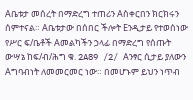Aቤቱታ መሰረት በማድረግ ተጠሪን Aስቀርበን ክርክሩን ሰምተናል። Aቤቱታው በሰበር ችሎት Eንዲታይ የተወሰነው የሥር ፍ/ቤቶች Aመልካችን ኃላፊ በማድረግ የሰጡት ውሣኔ ከፍ/ብ/ሕግ ቁ. 2A89 /2/ Aንፃር ሲታይ ያለውን Aግባብነት ለመመርመር ነው። በመሆኑም ይህን ነጥብ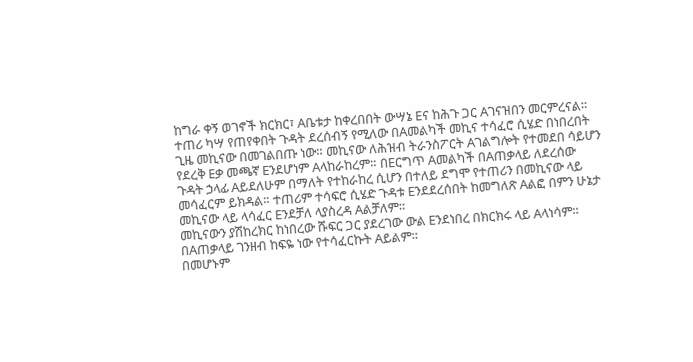ከግራ ቀኝ ወገኖች ክርክር፣ Aቤቱታ ከቀረበበት ውሣኔ Eና ከሕጉ ጋር Aገናዝበን መርምረናል።
ተጠሪ ካሣ የጠየቀበት ጉዳት ደረሰብኝ የሚለው በAመልካች መኪና ተሳፈሮ ሲሄድ በነበረበት ጊዜ መኪናው በመገልበጡ ነው። መኪናው ለሕዝብ ትራንስፖርት Aገልግሎት የተመደበ ሳይሆን የደረቅ Eቃ መጫኛ Eንደሆነም Aላከራከረም። በEርግጥ Aመልካች በAጠቃላይ ለደረሰው ጉዳት ኃላፊ Aይደለሁም በማለት የተከራከረ ሲሆን በተለይ ደግሞ የተጠሪን በመኪናው ላይ መሳፈርም ይክዳል። ተጠሪም ተሳፍሮ ሲሄድ ጉዳቱ Eንደደረሰበት ከመግለጽ Aልፎ በምን ሁኔታ መኪናው ላይ ላሳፈር Eንደቻለ ላያስረዳ Aልቻለም።
መኪናውን ያሽከረክር ከነበረው ሹፍር ጋር ያደረገው ውል Eንደነበረ በክርክሩ ላይ Aላነሳም። በAጠቃላይ ገንዘብ ከፍዬ ነው የተሳፈርኩት Aይልም።
በመሆኑም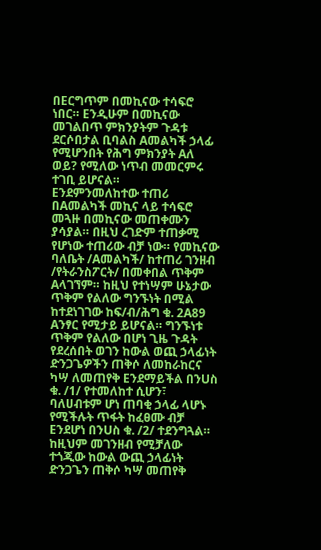በEርግጥም በመኪናው ተሳፍሮ ነበር። Eንዲሁም በመኪናው መገልበጥ ምክንያትም ጉዳቱ ደርሶበታል ቢባልስ Aመልካች ኃላፊ የሚሆንበት የሕግ ምክንያት Aለ ወይ? የሚለው ነጥብ መመርምሩ ተገቢ ይሆናል።
Eንደምንመለከተው ተጠሪ በAመልካች መኪና ላይ ተሳፍሮ መጓዙ በመኪናው መጠቀሙን ያሳያል። በዚህ ረገድም ተጠቃሚ የሆነው ተጠሪው ብቻ ነው። የመኪናው ባለቤት /Aመልካች/ ከተጠሪ ገንዘብ /የትራንስፖርት/ በመቀበል ጥቅም Aላገኘም። ከዚህ የተነሣም ሁኔታው ጥቅም የልለው ግንኙነት በሚል ከተደነገገው ከፍ/ብ/ሕግ ቁ. 2A89 Aንፃር የሚታይ ይሆናል። ግንኙነቱ ጥቅም የልለው በሆነ ጊዜ ጉዳት የደረሰበት ወገን ከውል ወጪ ኃላፊነት ድንጋጌዎችን ጠቅሶ ለመከራከርና ካሣ ለመጠየቅ Eንደማይችል በንUስ ቁ. /1/ የተመለከተ ሲሆን፣ ባለሀብቱም ሆነ ጠባቂ ኃላፊ ላሆኑ የሚችሉት ጥፋት ከፈፀሙ ብቻ Eንደሆነ በንUስ ቁ. /2/ ተደንግጓል። ከዚህም መገንዘብ የሚቻለው ተጎጂው ከውል ውጪ ኃላፊነት ድንጋጌን ጠቅሶ ካሣ መጠየቅ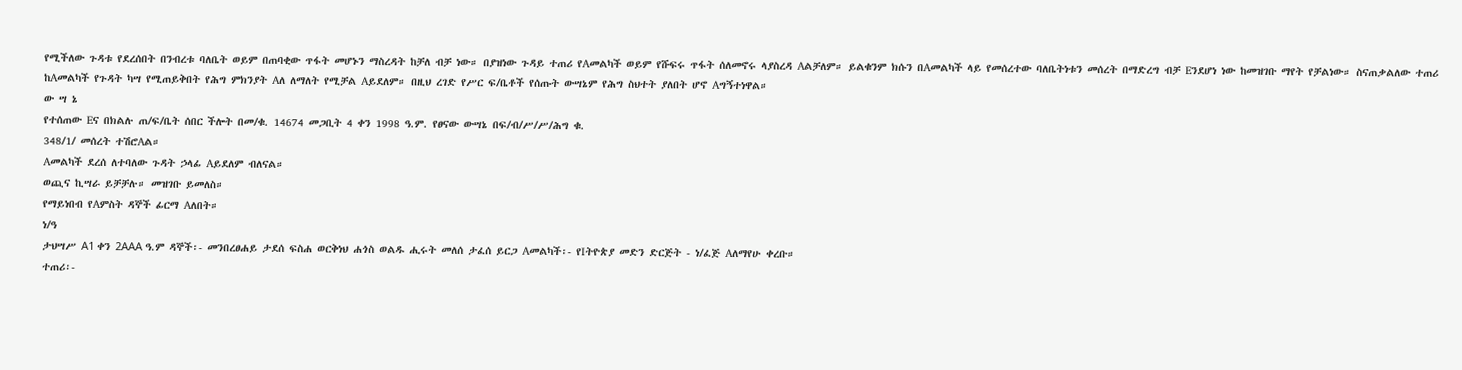የሚችለው ጉዳቱ የደረሰበት በንብረቱ ባለቤት ወይም በጠባቂው ጥፋት መሆኑን ማስረዳት ከቻለ ብቻ ነው። በያዝነው ጉዳይ ተጠሪ የAመልካች ወይም የሹፍሩ ጥፋት ሰለመኖሩ ላያስረዳ Aልቻለም። ይልቁንም ክሱን በAመልካች ላይ የመሰረተው ባለቤትነቱን መሰረት በማድረግ ብቻ Eንደሆነ ነው ከመዝገቡ ማየት የቻልነው። ስናጠቃልለው ተጠሪ ከAመልካች የጉዳት ካሣ የሚጠይቅበት የሕግ ምክንያት Aለ ለማለት የሚቻል Aይደለም። በዚህ ረገድ የሥር ፍ/ቤቶች የሰጡት ውሣኔም የሕግ ስህተት ያለበት ሆኖ Aግኝተነዋል።
ው ሣ ኔ
የተሰጠው Eና በክልሉ ጠ/ፍ/ቤት ሰበር ችሎት በመ/ቁ. 14674 መጋቢት 4 ቀን 1998 ዓ.ም. የፀናው ውሣኔ በፍ/ብ/ሥ/ሥ/ሕግ ቁ.
348/1/ መሰረት ተሽሮAል።
Aመልካች ደረሰ ለተባለው ጉዳት ኃላፊ Aይደለም ብለናል።
ወጪና ኪሣራ ይቻቻሉ። መዝገቡ ይመለስ።
የማይነበብ የAምስት ዳኞች ፊርማ Aለበት።
ነ/ዓ
ታህሣሥ A1 ቀን 2AAA ዓ.ም ዳኞች፡- መንበረፀሐይ ታደሰ ፍስሐ ወርቅነህ ሐጎስ ወልዱ ሒሩት መለሰ ታፈሰ ይርጋ Aመልካች፡- የIትዮጵያ መድን ድርጅት - ነ/ፈጅ Aለማየሁ ቀረቡ።
ተጠሪ፡-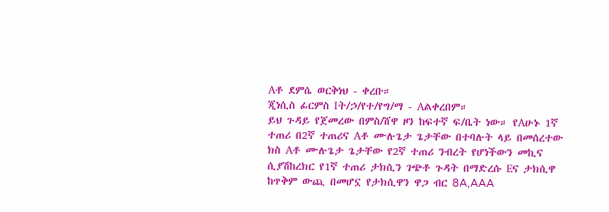Aቶ ደምሴ ወርቅነህ - ቀረቡ።
ጂነሲስ ፊርምስ Iት/ኃ/የተ/የግ/ማ - Aልቀረበም።
ይህ ጉዳይ የጀመረው በምስ/ሸዋ ዞን ከፍተኛ ፍ/ቤት ነው። የAሁኑ 1ኛ ተጠሪ በ2ኛ ተጠሪና Aቶ ሙሉጌታ ጌታቸው በተባሉት ላይ በመሰረተው ክስ Aቶ ሙሉጌታ ጌታቸው የ2ኛ ተጠሪ ንብረት የሆነችውን መኪና ሲያሽከረክር የ1ኛ ተጠሪ ታክሲን ገጭቶ ጉዳት በማድረሱ Eና ታክሲዋ ከጥቅም ውጪ በመሆኗ የታክሲዋን ዋጋ ብር 8A‚AAA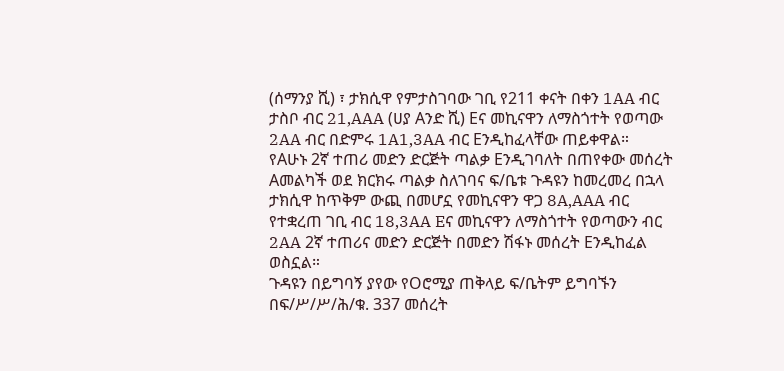(ሰማንያ ሺ) ፣ ታክሲዋ የምታስገባው ገቢ የ211 ቀናት በቀን 1AA ብር ታስቦ ብር 21‚AAA (ሀያ Aንድ ሺ) Eና መኪናዋን ለማስጎተት የወጣው 2AA ብር በድምሩ 1A1‚3AA ብር Eንዲከፈላቸው ጠይቀዋል።
የAሁኑ 2ኛ ተጠሪ መድን ድርጅት ጣልቃ Eንዲገባለት በጠየቀው መሰረት Aመልካች ወደ ክርክሩ ጣልቃ ስለገባና ፍ/ቤቱ ጉዳዩን ከመረመረ በኋላ ታክሲዋ ከጥቅም ውጪ በመሆኗ የመኪናዋን ዋጋ 8A‚AAA ብር የተቋረጠ ገቢ ብር 18‚3AA Eና መኪናዋን ለማስጎተት የወጣውን ብር 2AA 2ኛ ተጠሪና መድን ድርጅት በመድን ሽፋኑ መሰረት Eንዲከፈል ወስኗል።
ጉዳዩን በይግባኝ ያየው የOሮሚያ ጠቅላይ ፍ/ቤትም ይግባኙን በፍ/ሥ/ሥ/ሕ/ቁ. 337 መሰረት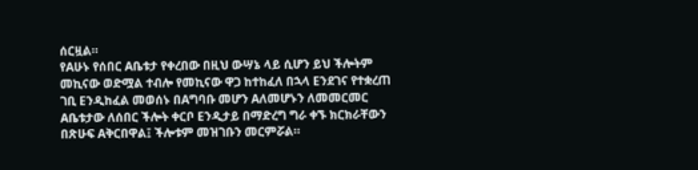ሰርዟል።
የAሁኑ የሰበር Aቤቱታ የቀረበው በዚህ ውሣኔ ላይ ሲሆን ይህ ችሎትም መኪናው ወድሟል ተብሎ የመኪናው ዋጋ ከተከፈለ በኋላ Eንደገና የተቋረጠ ገቢ Eንዲከፈል መወሰኑ በAግባቡ መሆን Aለመሆኑን ለመመርመር Aቤቱታው ለሰበር ችሎት ቀርቦ Eንዲታይ በማድረግ ግራ ቀኙ ክርክራቸውን በጽሁፍ Aቅርበዋል፤ ችሎቱም መዝገቡን መርምሯል።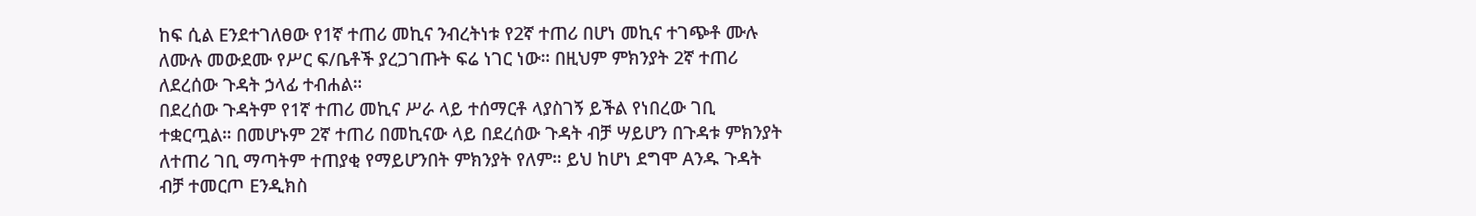ከፍ ሲል Eንደተገለፀው የ1ኛ ተጠሪ መኪና ንብረትነቱ የ2ኛ ተጠሪ በሆነ መኪና ተገጭቶ ሙሉ ለሙሉ መውደሙ የሥር ፍ/ቤቶች ያረጋገጡት ፍሬ ነገር ነው። በዚህም ምክንያት 2ኛ ተጠሪ ለደረሰው ጉዳት ኃላፊ ተብሐል።
በደረሰው ጉዳትም የ1ኛ ተጠሪ መኪና ሥራ ላይ ተሰማርቶ ላያስገኝ ይችል የነበረው ገቢ ተቋርጧል። በመሆኑም 2ኛ ተጠሪ በመኪናው ላይ በደረሰው ጉዳት ብቻ ሣይሆን በጉዳቱ ምክንያት ለተጠሪ ገቢ ማጣትም ተጠያቂ የማይሆንበት ምክንያት የለም። ይህ ከሆነ ደግሞ Aንዱ ጉዳት ብቻ ተመርጦ Eንዲክስ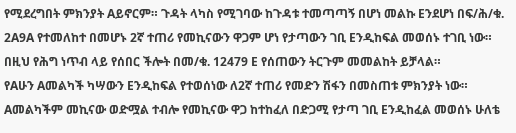የሚደረግበት ምክንያት Aይኖርም። ጉዳት ላካስ የሚገባው ከጉዳቱ ተመጣጣኝ በሆነ መልኩ Eንደሆነ በፍ/ሕ/ቁ. 2A9A የተመለከተ በመሆኑ 2ኛ ተጠሪ የመኪናውን ዋጋም ሆነ የታጣውን ገቢ Eንዲከፍል መወሰኑ ተገቢ ነው። በዚህ የሕግ ነጥብ ላይ የሰበር ችሎት በመ/ቁ. 12479 E የሰጠውን ትርጉም መመልከት ይቻላል።
የAሁን Aመልካች ካሣውን Eንዲከፍል የተወሰነው ለ2ኛ ተጠሪ የመድን ሽፋን በመስጠቱ ምክንያት ነው። Aመልካችም መኪናው ወድሟል ተብሎ የመኪናው ዋጋ ከተከፈለ በድጋሚ የታጣ ገቢ Eንዲከፈል መወሰኑ ሁለቴ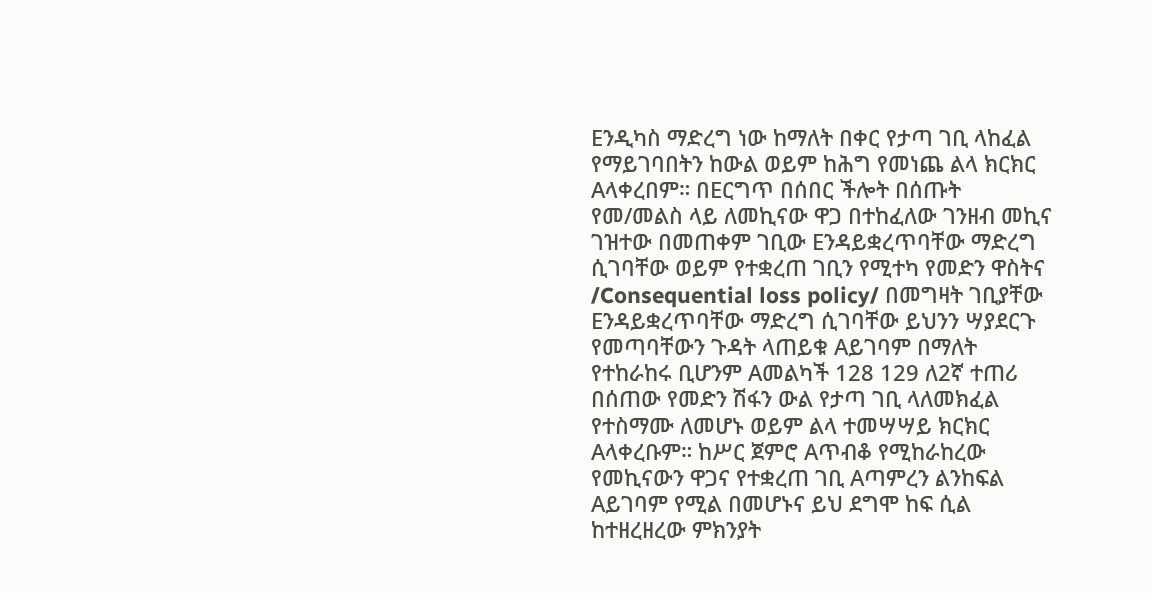Eንዲካስ ማድረግ ነው ከማለት በቀር የታጣ ገቢ ላከፈል የማይገባበትን ከውል ወይም ከሕግ የመነጨ ልላ ክርክር Aላቀረበም። በEርግጥ በሰበር ችሎት በሰጡት የመ/መልስ ላይ ለመኪናው ዋጋ በተከፈለው ገንዘብ መኪና ገዝተው በመጠቀም ገቢው Eንዳይቋረጥባቸው ማድረግ ሲገባቸው ወይም የተቋረጠ ገቢን የሚተካ የመድን ዋስትና /Consequential loss policy/ በመግዛት ገቢያቸው Eንዳይቋረጥባቸው ማድረግ ሲገባቸው ይህንን ሣያደርጉ የመጣባቸውን ጉዳት ላጠይቁ Aይገባም በማለት የተከራከሩ ቢሆንም Aመልካች 128 129 ለ2ኛ ተጠሪ በሰጠው የመድን ሽፋን ውል የታጣ ገቢ ላለመክፈል የተስማሙ ለመሆኑ ወይም ልላ ተመሣሣይ ክርክር Aላቀረቡም። ከሥር ጀምሮ Aጥብቆ የሚከራከረው የመኪናውን ዋጋና የተቋረጠ ገቢ Aጣምረን ልንከፍል Aይገባም የሚል በመሆኑና ይህ ደግሞ ከፍ ሲል ከተዘረዘረው ምክንያት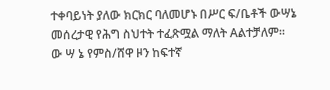ተቀባይነት ያለው ክርክር ባለመሆኑ በሥር ፍ/ቤቶች ውሣኔ መሰረታዊ የሕግ ስህተት ተፈጽሟል ማለት Aልተቻለም።
ው ሣ ኔ የምስ/ሸዋ ዞን ከፍተኛ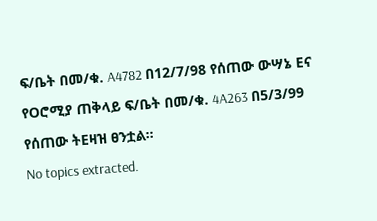ፍ/ቤት በመ/ቁ. A4782 በ12/7/98 የሰጠው ውሣኔ Eና የOሮሚያ ጠቅላይ ፍ/ቤት በመ/ቁ. 4A263 በ5/3/99 የሰጠው ትEዛዝ ፀንቷል።
No topics extracted.